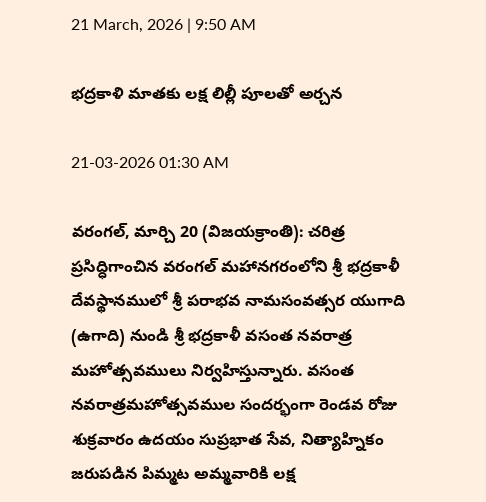21 March, 2026 | 9:50 AM

భద్రకాళి మాతకు లక్ష లిల్లీ పూలతో అర్చన

21-03-2026 01:30 AM

వరంగల్, మార్చి 20 (విజయక్రాంతి): చరిత్ర ప్రసిద్ధిగాంచిన వరంగల్ మహానగరంలోని శ్రీ భద్రకాళీ దేవస్థానములో శ్రీ పరాభవ నామసంవత్సర యుగాది (ఉగాది) నుండి శ్రీ భద్రకాళీ వసంత నవరాత్ర మహోత్సవములు నిర్వహిస్తున్నారు. వసంత నవరాత్రమహోత్సవముల సందర్భంగా రెండవ రోజు శుక్రవారం ఉదయం సుప్రభాత సేవ, నిత్యాహ్నికం జరుపడిన పిమ్మట అమ్మవారికి లక్ష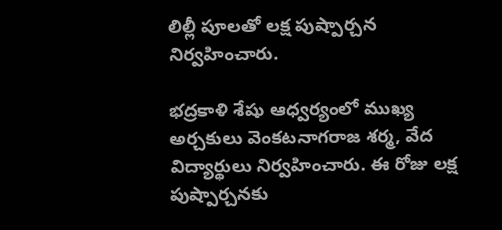లిల్లీ పూలతో లక్ష పుష్పార్చన నిర్వహించారు.

భద్రకాళి శేషు ఆధ్వర్యంలో ముఖ్య అర్చకులు వెంకటనాగరాజ శర్మ, వేద విద్యార్థులు నిర్వహించారు. ఈ రోజు లక్ష పుష్పార్చనకు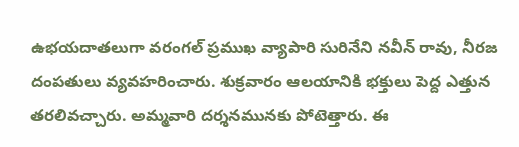ఉభయదాతలుగా వరంగల్ ప్రముఖ వ్యాపారి సురినేని నవీన్ రావు, నీరజ దంపతులు వ్యవహరించారు. శుక్రవారం ఆలయానికి భక్తులు పెద్ద ఎత్తున తరలివచ్చారు. అమ్మవారి దర్శనమునకు పోటెత్తారు. ఈ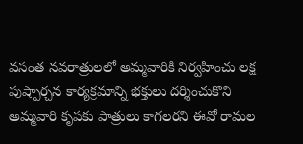వసంత నవరాత్రులలో అమ్మవారికి నిర్వహించు లక్ష పుష్పార్చన కార్యక్రమాన్ని భక్తులు దర్శించుకొని అమ్మవారి కృపకు పాత్రులు కాగలరని ఈవో రామల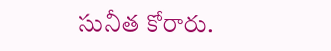సునీత కోరారు.